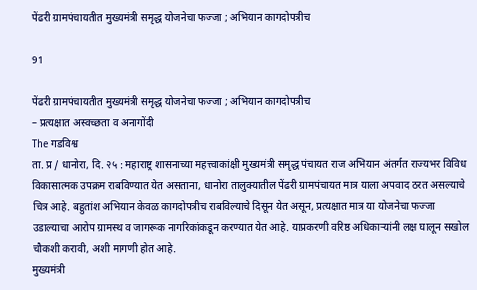पेंढरी ग्रामपंचायतीत मुख्यमंत्री समृद्ध योजनेचा फज्जा ; अभियान कागदोपत्रीच

91

पेंढरी ग्रामपंचायतीत मुख्यमंत्री समृद्ध योजनेचा फज्जा ; अभियान कागदोपत्रीच
– प्रत्यक्षात अस्वच्छता व अनागोंदी
The गडविश्व
ता. प्र / धानोरा, दि. २५ : महाराष्ट्र शासनाच्या महत्त्वाकांक्षी मुख्यमंत्री समृद्ध पंचायत राज अभियान अंतर्गत राज्यभर विविध विकासात्मक उपक्रम राबविण्यात येत असताना, धानोरा तालुक्यातील पेंढरी ग्रामपंचायत मात्र याला अपवाद ठरत असल्याचे चित्र आहे. बहुतांश अभियान केवळ कागदोपत्रीच राबविल्याचे दिसून येत असून, प्रत्यक्षात मात्र या योजनेचा फज्जा उडाल्याचा आरोप ग्रामस्थ व जागरूक नागरिकांकडून करण्यात येत आहे. याप्रकरणी वरिष्ठ अधिकाऱ्यांनी लक्ष घालून सखोल चौकशी करावी, अशी मागणी होत आहे.
मुख्यमंत्री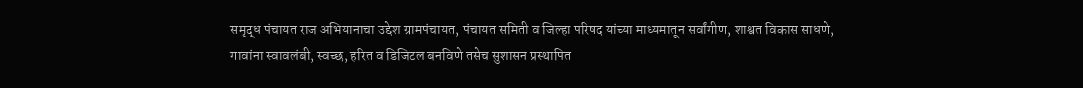समृद्ध पंचायत राज अभियानाचा उद्देश ग्रामपंचायत, पंचायत समिती व जिल्हा परिषद यांच्या माध्यमातून सर्वांगीण, शाश्वत विकास साधणे, गावांना स्वावलंबी, स्वच्छ, हरित व डिजिटल बनविणे तसेच सुशासन प्रस्थापित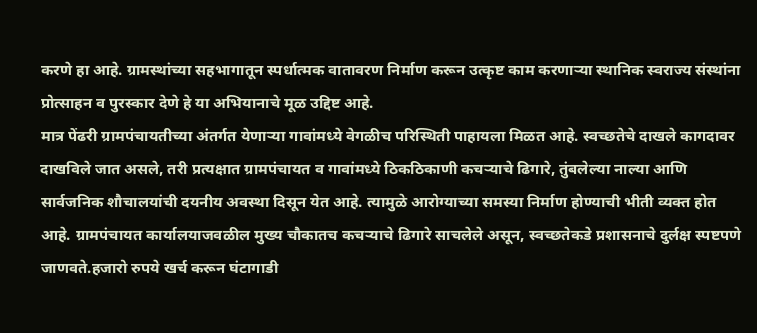करणे हा आहे. ग्रामस्थांच्या सहभागातून स्पर्धात्मक वातावरण निर्माण करून उत्कृष्ट काम करणाऱ्या स्थानिक स्वराज्य संस्थांना प्रोत्साहन व पुरस्कार देणे हे या अभियानाचे मूळ उद्दिष्ट आहे.
मात्र पेंढरी ग्रामपंचायतीच्या अंतर्गत येणाऱ्या गावांमध्ये वेगळीच परिस्थिती पाहायला मिळत आहे. स्वच्छतेचे दाखले कागदावर दाखविले जात असले, तरी प्रत्यक्षात ग्रामपंचायत व गावांमध्ये ठिकठिकाणी कचऱ्याचे ढिगारे, तुंबलेल्या नाल्या आणि सार्वजनिक शौचालयांची दयनीय अवस्था दिसून येत आहे. त्यामुळे आरोग्याच्या समस्या निर्माण होण्याची भीती व्यक्त होत आहे. ग्रामपंचायत कार्यालयाजवळील मुख्य चौकातच कचऱ्याचे ढिगारे साचलेले असून, स्वच्छतेकडे प्रशासनाचे दुर्लक्ष स्पष्टपणे जाणवते.हजारो रुपये खर्च करून घंटागाडी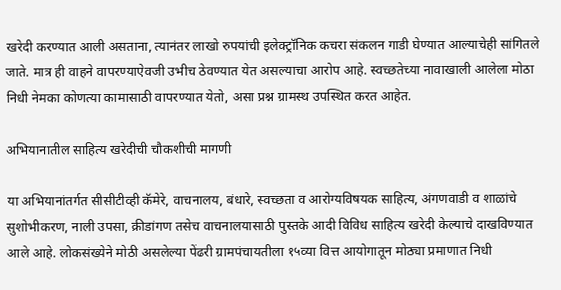खरेदी करण्यात आली असताना, त्यानंतर लाखो रुपयांची इलेक्ट्रॉनिक कचरा संकलन गाडी घेण्यात आल्याचेही सांगितले जाते. मात्र ही वाहने वापरण्याऐवजी उभीच ठेवण्यात येत असल्याचा आरोप आहे. स्वच्छतेच्या नावाखाली आलेला मोठा निधी नेमका कोणत्या कामासाठी वापरण्यात येतो, असा प्रश्न ग्रामस्थ उपस्थित करत आहेत.

अभियानातील साहित्य खरेदीची चौकशीची मागणी

या अभियानांतर्गत सीसीटीव्ही कॅमेरे, वाचनालय, बंधारे, स्वच्छता व आरोग्यविषयक साहित्य, अंगणवाडी व शाळांचे सुशोभीकरण, नाली उपसा, क्रीडांगण तसेच वाचनालयासाठी पुस्तके आदी विविध साहित्य खरेदी केल्याचे दाखविण्यात आले आहे. लोकसंख्येने मोठी असलेल्या पेंढरी ग्रामपंचायतीला १५व्या वित्त आयोगातून मोठ्या प्रमाणात निधी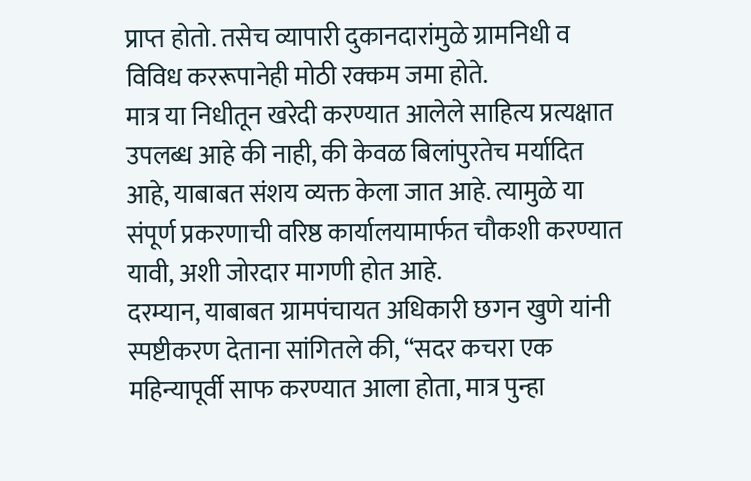प्राप्त होतो. तसेच व्यापारी दुकानदारांमुळे ग्रामनिधी व विविध कररूपानेही मोठी रक्कम जमा होते.
मात्र या निधीतून खरेदी करण्यात आलेले साहित्य प्रत्यक्षात उपलब्ध आहे की नाही, की केवळ बिलांपुरतेच मर्यादित आहे, याबाबत संशय व्यक्त केला जात आहे. त्यामुळे या संपूर्ण प्रकरणाची वरिष्ठ कार्यालयामार्फत चौकशी करण्यात यावी, अशी जोरदार मागणी होत आहे.
दरम्यान, याबाबत ग्रामपंचायत अधिकारी छगन खुणे यांनी स्पष्टीकरण देताना सांगितले की, “सदर कचरा एक महिन्यापूर्वी साफ करण्यात आला होता, मात्र पुन्हा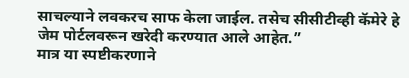साचल्याने लवकरच साफ केला जाईल. तसेच सीसीटीव्ही कॅमेरे हे जेम पोर्टलवरून खरेदी करण्यात आले आहेत.”
मात्र या स्पष्टीकरणाने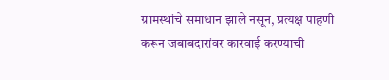ग्रामस्थांचे समाधान झाले नसून, प्रत्यक्ष पाहणी करून जबाबदारांवर कारवाई करण्याची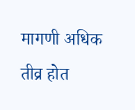मागणी अधिक तीव्र होत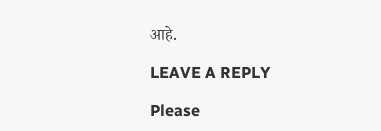आहे.

LEAVE A REPLY

Please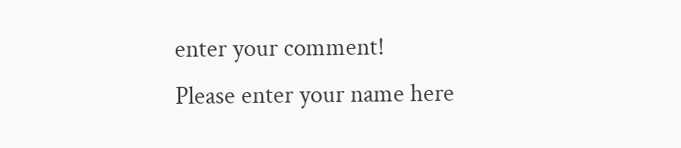enter your comment!
Please enter your name here